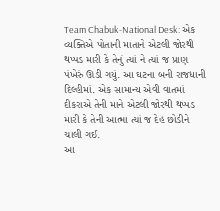Team Chabuk-National Desk: એક વ્યક્તિએ પોતાની માતાને એટલી જોરથી થપ્પડ મારી કે તેનું ત્યાં ને ત્યાં જ પ્રાણ પંખેરું ઊડી ગયું. આ ઘટના બની રાજધાની દિલ્હીમાં. એક સામાન્ય એવી વાતમાં દીકરાએ તેની માને એટલી જોરથી થપ્પડ મારી કે તેની આત્મા ત્યાં જ દેહ છોડીને ચાલી ગઈ.
આ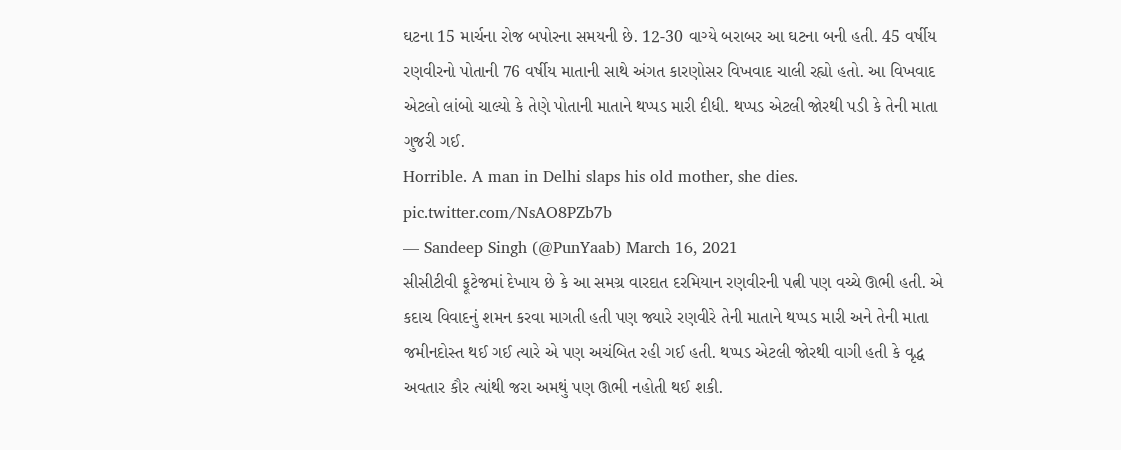ઘટના 15 માર્ચના રોજ બપોરના સમયની છે. 12-30 વાગ્યે બરાબર આ ઘટના બની હતી. 45 વર્ષીય રણવીરનો પોતાની 76 વર્ષીય માતાની સાથે અંગત કારણોસર વિખવાદ ચાલી રહ્યો હતો. આ વિખવાદ એટલો લાંબો ચાલ્યો કે તેણે પોતાની માતાને થપ્પડ મારી દીધી. થપ્પડ એટલી જોરથી પડી કે તેની માતા ગુજરી ગઈ.
Horrible. A man in Delhi slaps his old mother, she dies. pic.twitter.com/NsAO8PZb7b
— Sandeep Singh (@PunYaab) March 16, 2021
સીસીટીવી ફૂટેજમાં દેખાય છે કે આ સમગ્ર વારદાત દરમિયાન રણવીરની પત્ની પણ વચ્ચે ઊભી હતી. એ કદાચ વિવાદનું શમન કરવા માગતી હતી પણ જ્યારે રણવીરે તેની માતાને થપ્પડ મારી અને તેની માતા જમીનદોસ્ત થઈ ગઈ ત્યારે એ પણ અચંબિત રહી ગઈ હતી. થપ્પડ એટલી જોરથી વાગી હતી કે વૃદ્ધ અવતાર કૌર ત્યાંથી જરા અમથું પણ ઊભી નહોતી થઈ શકી.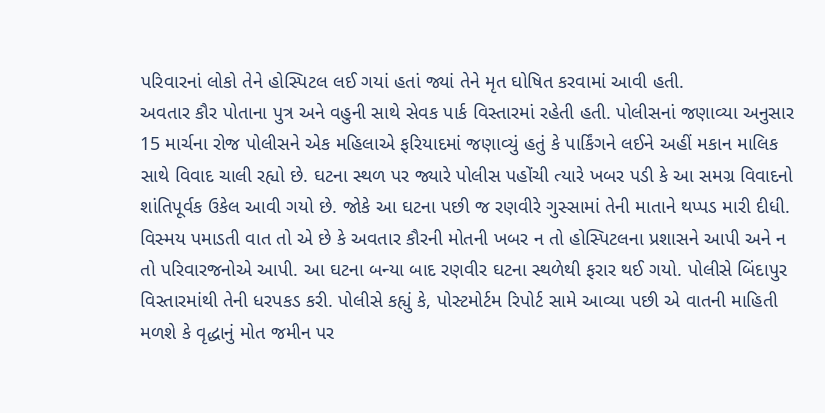પરિવારનાં લોકો તેને હોસ્પિટલ લઈ ગયાં હતાં જ્યાં તેને મૃત ઘોષિત કરવામાં આવી હતી.
અવતાર કૌર પોતાના પુત્ર અને વહુની સાથે સેવક પાર્ક વિસ્તારમાં રહેતી હતી. પોલીસનાં જણાવ્યા અનુસાર 15 માર્ચના રોજ પોલીસને એક મહિલાએ ફરિયાદમાં જણાવ્યું હતું કે પાર્કિંગને લઈને અહીં મકાન માલિક સાથે વિવાદ ચાલી રહ્યો છે. ઘટના સ્થળ પર જ્યારે પોલીસ પહોંચી ત્યારે ખબર પડી કે આ સમગ્ર વિવાદનો શાંતિપૂર્વક ઉકેલ આવી ગયો છે. જોકે આ ઘટના પછી જ રણવીરે ગુસ્સામાં તેની માતાને થપ્પડ મારી દીધી.
વિસ્મય પમાડતી વાત તો એ છે કે અવતાર કૌરની મોતની ખબર ન તો હોસ્પિટલના પ્રશાસને આપી અને ન તો પરિવારજનોએ આપી. આ ઘટના બન્યા બાદ રણવીર ઘટના સ્થળેથી ફરાર થઈ ગયો. પોલીસે બિંદાપુર વિસ્તારમાંથી તેની ધરપકડ કરી. પોલીસે કહ્યું કે, પોસ્ટમોર્ટમ રિપોર્ટ સામે આવ્યા પછી એ વાતની માહિતી મળશે કે વૃદ્ધાનું મોત જમીન પર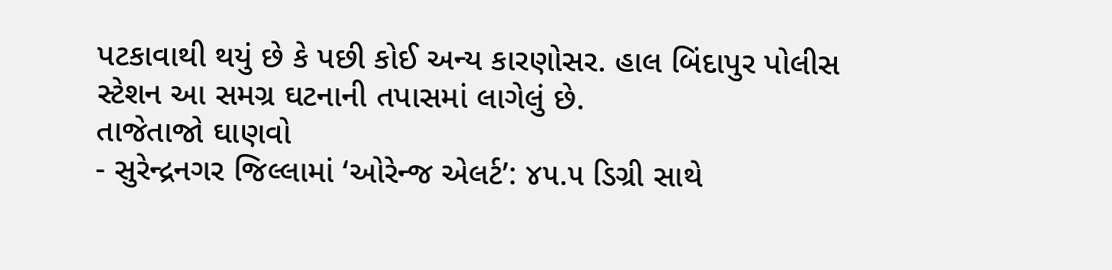પટકાવાથી થયું છે કે પછી કોઈ અન્ય કારણોસર. હાલ બિંદાપુર પોલીસ સ્ટેશન આ સમગ્ર ઘટનાની તપાસમાં લાગેલું છે.
તાજેતાજો ઘાણવો
- સુરેન્દ્રનગર જિલ્લામાં ‘ઓરેન્જ એલર્ટ’: ૪૫.૫ ડિગ્રી સાથે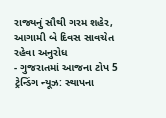રાજ્યનું સૌથી ગરમ શહેર, આગામી બે દિવસ સાવચેત રહેવા અનુરોધ
- ગુજરાતમાં આજના ટોપ 5 ટ્રેન્ડિંગ ન્યૂઝ: સ્થાપના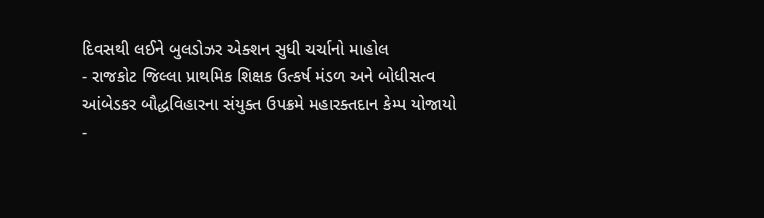દિવસથી લઈને બુલડોઝર એક્શન સુધી ચર્ચાનો માહોલ
- રાજકોટ જિલ્લા પ્રાથમિક શિક્ષક ઉત્કર્ષ મંડળ અને બોધીસત્વ આંબેડકર બૌદ્ધવિહારના સંયુક્ત ઉપક્રમે મહારક્તદાન કેમ્પ યોજાયો
-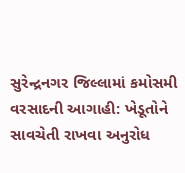સુરેન્દ્રનગર જિલ્લામાં કમોસમી વરસાદની આગાહી: ખેડૂતોને સાવચેતી રાખવા અનુરોધ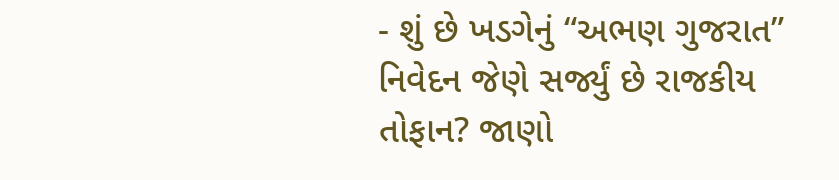- શું છે ખડગેનું “અભણ ગુજરાત” નિવેદન જેણે સર્જ્યું છે રાજકીય તોફાન? જાણો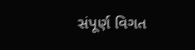સંપૂર્ણ વિગત